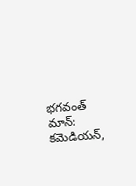భగవంత్ మాన్: కమెడియన్,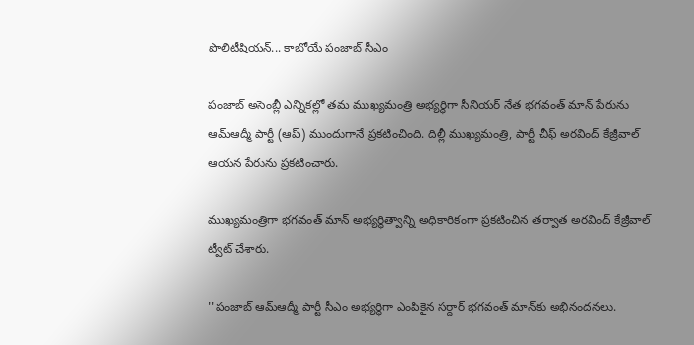పొలిటీషియన్... కాబోయే పంజాబ్ సీఎం

పంజాబ్ అసెంబ్లీ ఎన్నికల్లో తమ ముఖ్యమంత్రి అభ్యర్థిగా సీనియర్ నేత భగవంత్ మాన్ పేరును ఆమ్ఆద్మీ పార్టీ (ఆప్) ముందుగానే ప్రకటించింది. దిల్లీ ముఖ్యమంత్రి, పార్టీ చీఫ్ అరవింద్ కేజ్రీవాల్ ఆయన పేరును ప్రకటించారు.

ముఖ్యమంత్రిగా భగవంత్ మాన్ అభ్యర్థిత్వాన్ని అధికారికంగా ప్రకటించిన తర్వాత అరవింద్ కేజ్రీవాల్ ట్వీట్ చేశారు.

''పంజాబ్ ఆమ్ఆద్మీ పార్టీ సీఎం అభ్యర్థిగా ఎంపికైన సర్దార్ భగవంత్ మాన్‌కు అభినందనలు.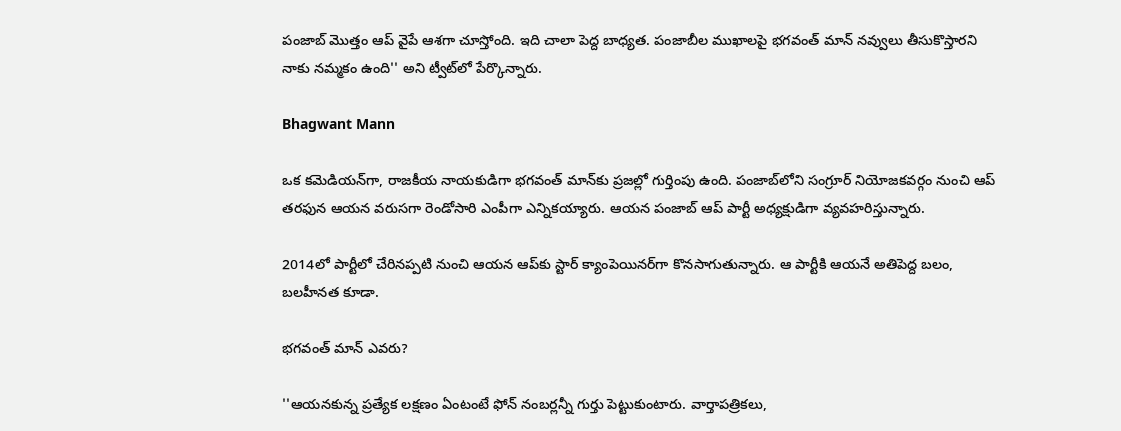పంజాబ్ మొత్తం ఆప్ వైపే ఆశగా చూస్తోంది. ఇది చాలా పెద్ద బాధ్యత. పంజాబీల ముఖాలపై భగవంత్ మాన్ నవ్వులు తీసుకొస్తారని నాకు నమ్మకం ఉంది'' అని ట్వీట్‌లో పేర్కొన్నారు.

Bhagwant Mann

ఒక కమెడియన్‌గా, రాజకీయ నాయకుడిగా భగవంత్ మాన్‌కు ప్రజల్లో గుర్తింపు ఉంది. పంజాబ్‌లోని సంగ్రూర్ నియోజకవర్గం నుంచి ఆప్ తరఫున ఆయన వరుసగా రెండోసారి ఎంపీగా ఎన్నికయ్యారు. ఆయన పంజాబ్ ఆప్ పార్టీ అధ్యక్షుడిగా వ్యవహరిస్తున్నారు.

2014లో పార్టీలో చేరినప్పటి నుంచి ఆయన ఆప్‌కు స్టార్ క్యాంపెయినర్‌గా కొనసాగుతున్నారు. ఆ పార్టీకి ఆయనే అతిపెద్ద బలం, బలహీనత కూడా.

భగవంత్ మాన్ ఎవరు?

''ఆయనకున్న ప్రత్యేక లక్షణం ఏంటంటే ఫోన్ నంబర్లన్నీ గుర్తు పెట్టుకుంటారు. వార్తాపత్రికలు,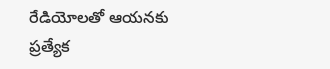రేడియోలతో ఆయనకు ప్రత్యేక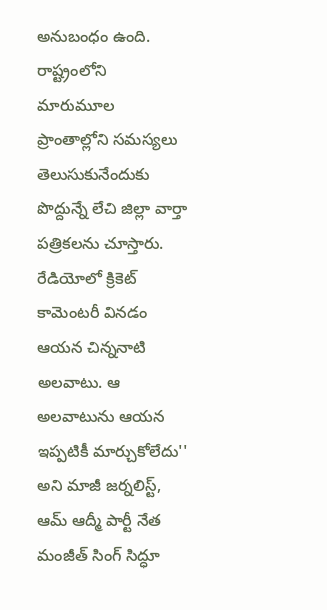అనుబంధం ఉంది. రాష్ట్రంలోని మారుమూల ప్రాంతాల్లోని సమస్యలు తెలుసుకునేందుకు పొద్దున్నే లేచి జిల్లా వార్తా పత్రికలను చూస్తారు. రేడియోలో క్రికెట్ కామెంటరీ వినడం ఆయన చిన్ననాటి అలవాటు. ఆ అలవాటును ఆయన ఇప్పటికీ మార్చుకోలేదు'' అని మాజీ జర్నలిస్ట్, ఆమ్ ఆద్మీ పార్టీ నేత మంజీత్ సింగ్ సిద్ధూ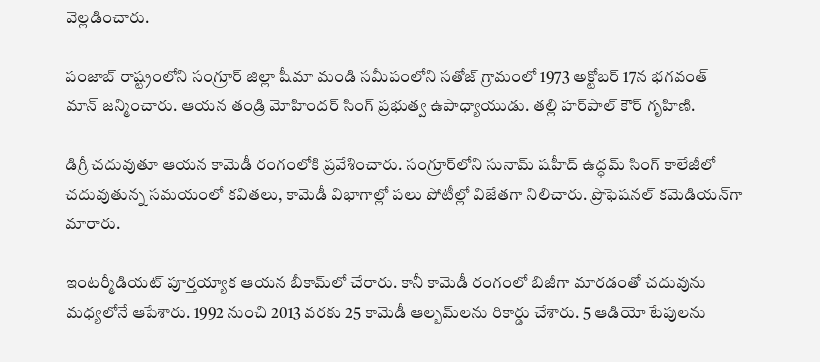వెల్లడించారు.

పంజాబ్‌ రాష్ట్రంలోని సంగ్రూర్ జిల్లా షీమా మండి సమీపంలోని సతోజ్ గ్రామంలో 1973 అక్టోబర్ 17న భగవంత్ మాన్ జన్మించారు. ఆయన తండ్రి మోహిందర్ సింగ్ ప్రభుత్వ ఉపాధ్యాయుడు. తల్లి హర్‌పాల్ కౌర్ గృహిణి.

డిగ్రీ చదువుతూ ఆయన కామెడీ రంగంలోకి ప్రవేశించారు. సంగ్రూర్‌లోని సునామ్ షహీద్ ఉద్ధమ్ సింగ్ కాలేజీలో చదువుతున్న సమయంలో కవితలు, కామెడీ విభాగాల్లో పలు పోటీల్లో విజేతగా నిలిచారు. ప్రొఫెషనల్ కమెడియన్‌గా మారారు.

ఇంటర్మీడియట్ పూర్తయ్యాక ఆయన బీకామ్‌లో చేరారు. కానీ కామెడీ రంగంలో బిజీగా మారడంతో చదువును మధ్యలోనే ఆపేశారు. 1992 నుంచి 2013 వరకు 25 కామెడీ ఆల్బమ్‌లను రికార్డు చేశారు. 5 ఆడియో టేపులను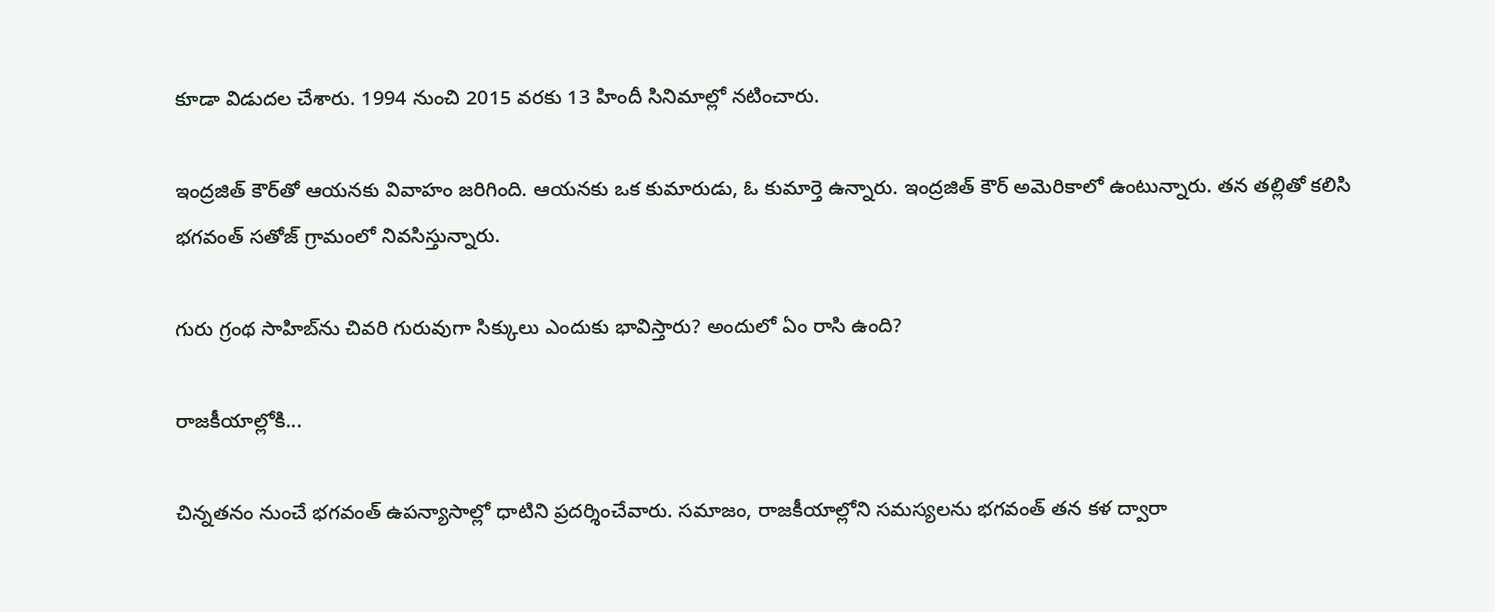కూడా విడుదల చేశారు. 1994 నుంచి 2015 వరకు 13 హిందీ సినిమాల్లో నటించారు.

ఇంద్రజిత్ కౌర్‌తో ఆయనకు వివాహం జరిగింది. ఆయనకు ఒక కుమారుడు, ఓ కుమార్తె ఉన్నారు. ఇంద్రజిత్ కౌర్ అమెరికాలో ఉంటున్నారు. తన తల్లితో కలిసి భగవంత్ సతోజ్ గ్రామంలో నివసిస్తున్నారు.

గురు గ్రంథ సాహిబ్‌ను చివరి గురువుగా సిక్కులు ఎందుకు భావిస్తారు? అందులో ఏం రాసి ఉంది?

రాజకీయాల్లోకి...

చిన్నతనం నుంచే భగవంత్ ఉపన్యాసాల్లో ధాటిని ప్రదర్శించేవారు. సమాజం, రాజకీయాల్లోని సమస్యలను భగవంత్ తన కళ ద్వారా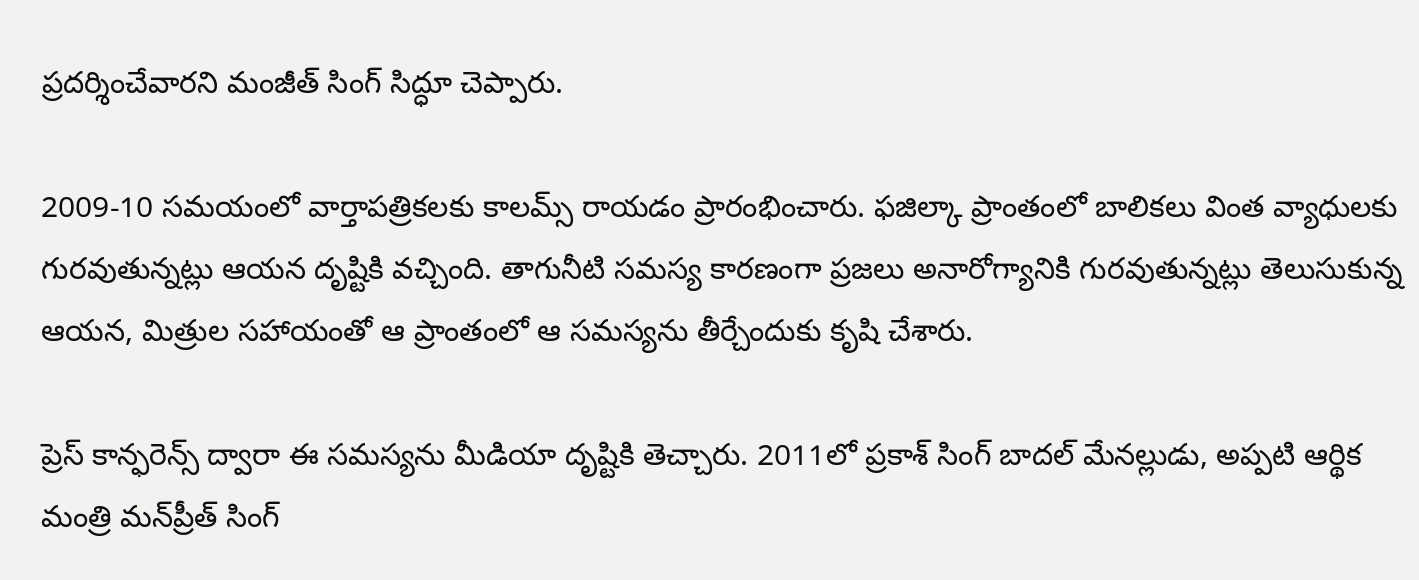ప్రదర్శించేవారని మంజీత్ సింగ్ సిద్ధూ చెప్పారు.

2009-10 సమయంలో వార్తాపత్రికలకు కాలమ్స్ రాయడం ప్రారంభించారు. ఫజిల్కా ప్రాంతంలో బాలికలు వింత వ్యాధులకు గురవుతున్నట్లు ఆయన దృష్టికి వచ్చింది. తాగునీటి సమస్య కారణంగా ప్రజలు అనారోగ్యానికి గురవుతున్నట్లు తెలుసుకున్న ఆయన, మిత్రుల సహాయంతో ఆ ప్రాంతంలో ఆ సమస్యను తీర్చేందుకు కృషి చేశారు.

ప్రెస్ కాన్ఫరెన్స్ ద్వారా ఈ సమస్యను మీడియా దృష్టికి తెచ్చారు. 2011లో ప్రకాశ్ సింగ్ బాదల్ మేనల్లుడు, అప్పటి ఆర్థిక మంత్రి మన్‌ప్రీత్ సింగ్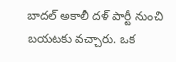బాదల్ అకాలీ దళ్‌ పార్టీ నుంచి బయటకు వచ్చారు. ఒక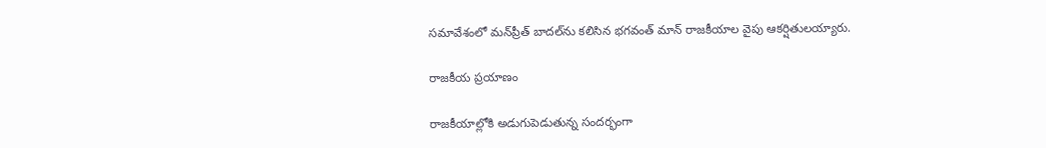సమావేశంలో మన్‌ప్రీత్ బాదల్‌ను కలిసిన భగవంత్ మాన్ రాజకీయాల వైపు ఆకర్షితులయ్యారు.

రాజకీయ ప్రయాణం

రాజకీయాల్లోకి అడుగుపెడుతున్న సందర్భంగా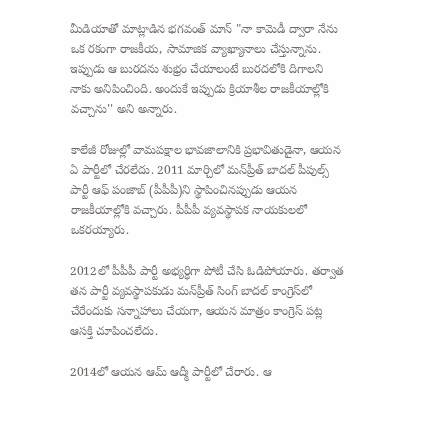మీడియాతో మాట్లాడిన భగవంత్ మాన్ "నా కామెడీ ద్వారా నేను ఒక రకంగా రాజకీయ, సామాజిక వ్యాఖ్యానాలు చేస్తున్నాను. ఇప్పుడు ఆ బురదను శుభ్రం చేయాలంటే బురదలోకి దిగాలని నాకు అనిపించింది. అందుకే ఇప్పుడు క్రియాశీల రాజకీయాల్లోకి వచ్చాను'' అని అన్నారు.

కాలేజీ రోజుల్లో వామపక్షాల భావజాలానికి ప్రభావితుడైనా, ఆయన ఏ పార్టీలో చేరలేదు. 2011 మార్చిలో మన్‌ప్రీత్ బాదల్‌ పీపుల్స్ పార్టీ ఆఫ్ పంజాబ్‌ (పీపీపీ)ని స్థాపించినప్పుడు ఆయన రాజకీయాల్లోకి వచ్చారు. పీపీపీ వ్యవస్థాపక నాయకులలో ఒకరయ్యారు.

2012లో పీపీపీ పార్టీ అభ్యర్ధిగా పోటీ చేసి ఓడిపోయారు. తర్వాత తన పార్టీ వ్యవస్థాపకుడు మన్‌ప్రీత్ సింగ్ బాదల్ కాంగ్రెస్‌లో చేరేందుకు సన్నాహాలు చేయగా, ఆయన మాత్రం కాంగ్రెస్ పట్ల ఆసక్తి చూపించలేదు.

2014లో ఆయన ఆమ్ ఆద్మీ పార్టీలో చేరారు. ఆ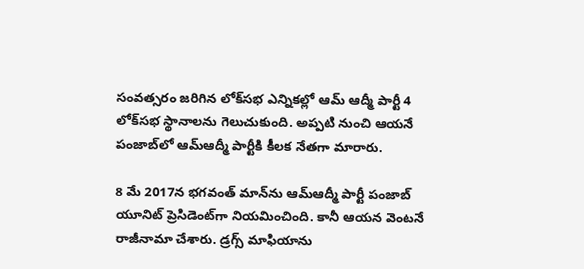సంవత్సరం జరిగిన లోక్‌సభ ఎన్నికల్లో ఆమ్ ఆద్మీ పార్టీ 4 లోక్‌సభ స్థానాలను గెలుచుకుంది. అప్పటి నుంచి ఆయనే పంజాబ్‌లో ఆమ్‌ఆద్మీ పార్టీకి కీలక నేతగా మారారు.

8 మే 2017న భగవంత్ మాన్‌ను ఆమ్‌ఆద్మీ పార్టీ పంజాబ్ యూనిట్ ప్రెసిడెంట్‌గా నియమించింది. కానీ ఆయన వెంటనే రాజీనామా చేశారు. డ్రగ్స్ మాఫియాను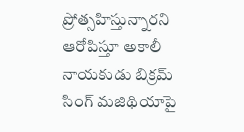ప్రోత్సహిస్తున్నారని ఆరోపిస్తూ అకాలీ నాయకుడు బిక్రమ్ సింగ్ మజిథియాపై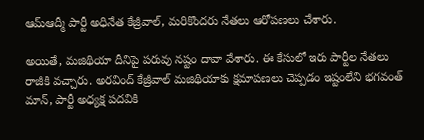ఆమ్‌ఆద్మీ పార్టీ అధినేత కేజ్రీవాల్, మరికొందరు నేతలు ఆరోపణలు చేశారు.

అయితే, మజిథియా దీనిపై పరువు నష్టం దావా వేశారు. ఈ కేసులో ఇరు పార్టీల నేతలు రాజీకి వచ్చారు. అరవింద్ కేజ్రీవాల్ మజిథియాకు క్షమాపణలు చెప్పడం ఇష్టంలేని భగవంత్ మాన్, పార్టీ అధ్యక్ష పదవికి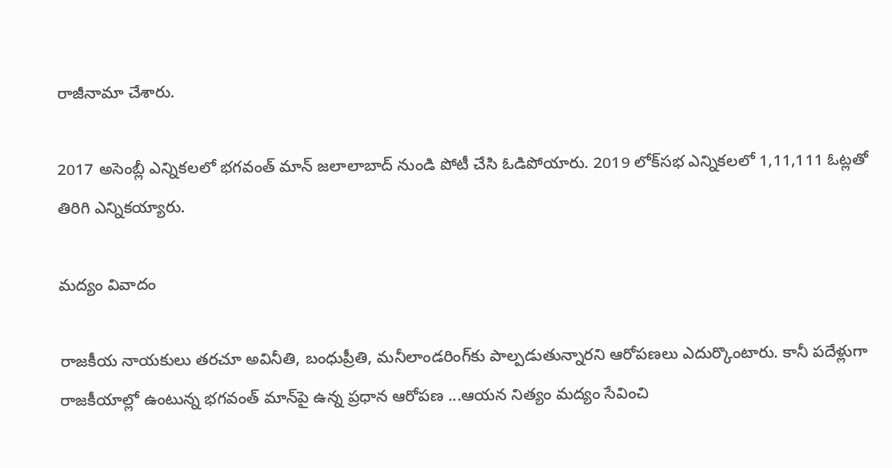రాజీనామా చేశారు.

2017 అసెంబ్లీ ఎన్నికలలో భగవంత్ మాన్ జలాలాబాద్ నుండి పోటీ చేసి ఓడిపోయారు. 2019 లోక్‌సభ ఎన్నికలలో 1,11,111 ఓట్లతో తిరిగి ఎన్నికయ్యారు.

మద్యం వివాదం

రాజకీయ నాయకులు తరచూ అవినీతి, బంధుప్రీతి, మనీలాండరింగ్‌కు పాల్పడుతున్నారని ఆరోపణలు ఎదుర్కొంటారు. కానీ పదేళ్లుగా రాజకీయాల్లో ఉంటున్న భగవంత్ మాన్‌పై ఉన్న ప్రధాన ఆరోపణ ...ఆయన నిత్యం మద్యం సేవించి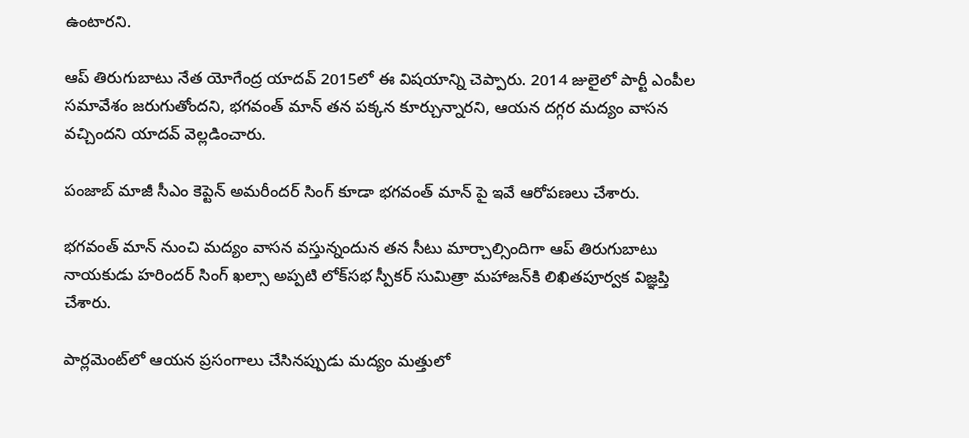ఉంటారని.

ఆప్ తిరుగుబాటు నేత యోగేంద్ర యాదవ్ 2015లో ఈ విషయాన్ని చెప్పారు. 2014 జులైలో పార్టీ ఎంపీల సమావేశం జరుగుతోందని, భగవంత్ మాన్ తన పక్కన కూర్చున్నారని, ఆయన దగ్గర మద్యం వాసన వచ్చిందని యాదవ్ వెల్లడించారు.

పంజాబ్ మాజీ సీఎం కెప్టెన్ అమరీందర్ సింగ్ కూడా భగవంత్ మాన్ పై ఇవే ఆరోపణలు చేశారు.

భగవంత్ మాన్ నుంచి మద్యం వాసన వస్తున్నందున తన సీటు మార్చాల్సిందిగా ఆప్ తిరుగుబాటు నాయకుడు హరిందర్ సింగ్ ఖల్సా అప్పటి లోక్‌సభ స్పీకర్ సుమిత్రా మహాజన్‌కి లిఖితపూర్వక విజ్ఞప్తి చేశారు.

పార్లమెంట్‌లో ఆయన ప్రసంగాలు చేసినప్పుడు మద్యం మత్తులో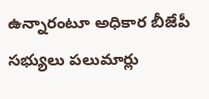ఉన్నారంటూ అధికార బీజేపీ సభ్యులు పలుమార్లు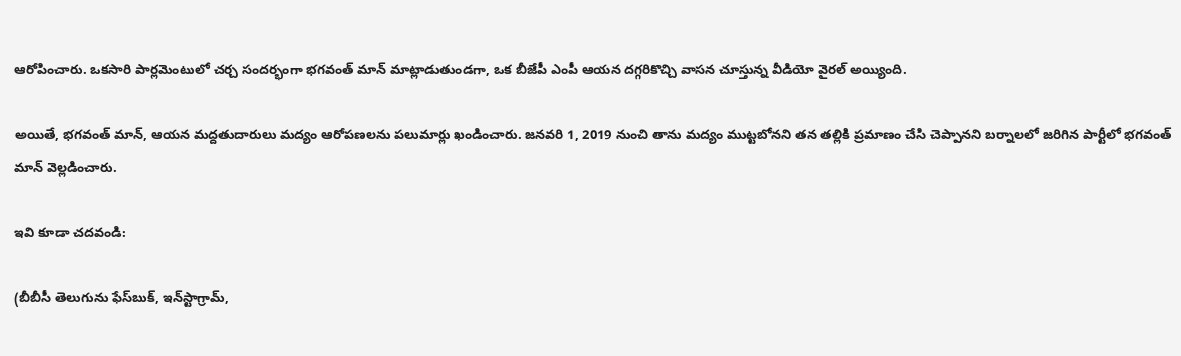ఆరోపించారు. ఒకసారి పార్లమెంటులో చర్చ సందర్భంగా భగవంత్ మాన్ మాట్లాడుతుండగా, ఒక బీజేపీ ఎంపీ ఆయన దగ్గరికొచ్చి వాసన చూస్తున్న వీడియో వైరల్ అయ్యింది.

అయితే, భగవంత్ మాన్, ఆయన మద్దతుదారులు మద్యం ఆరోపణలను పలుమార్లు ఖండించారు. జనవరి 1, 2019 నుంచి తాను మద్యం ముట్టబోనని తన తల్లికి ప్రమాణం చేసి చెప్పానని బర్నాలలో జరిగిన పార్టీలో భగవంత్ మాన్ వెల్లడించారు.

ఇవి కూడా చదవండి:

(బీబీసీ తెలుగును ఫేస్‌బుక్, ఇన్‌స్టాగ్రామ్‌,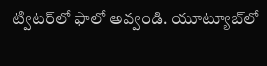ట్విటర్‌లో ఫాలో అవ్వండి. యూట్యూబ్‌లో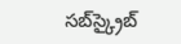సబ్‌స్క్రైబ్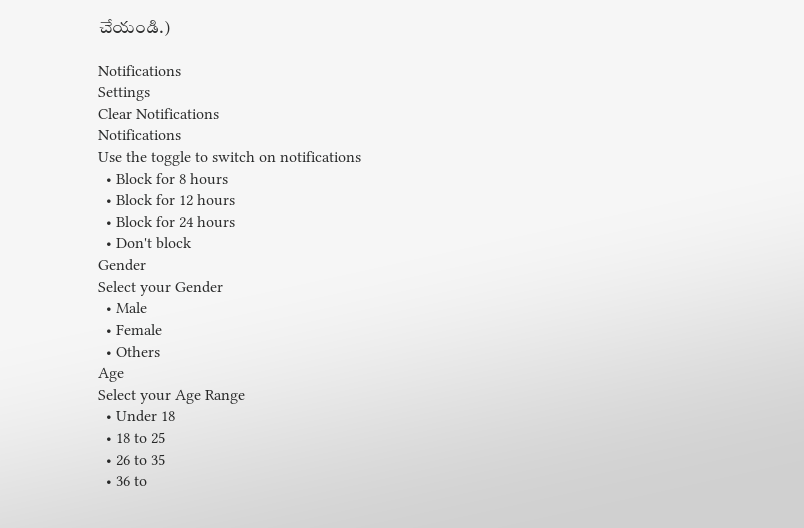చేయండి.)

Notifications
Settings
Clear Notifications
Notifications
Use the toggle to switch on notifications
  • Block for 8 hours
  • Block for 12 hours
  • Block for 24 hours
  • Don't block
Gender
Select your Gender
  • Male
  • Female
  • Others
Age
Select your Age Range
  • Under 18
  • 18 to 25
  • 26 to 35
  • 36 to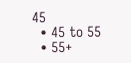45
  • 45 to 55
  • 55+